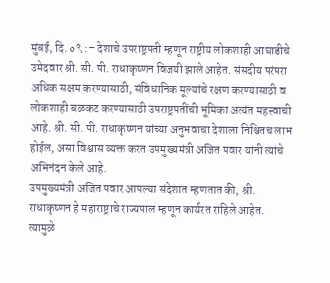मुंबई, दि. ०९ :– देशाचे उपराष्ट्रपती म्हणून राष्ट्रीय लोकशाही आघाडीचे उमेदवार श्री. सी. पी. राधाकृष्णन विजयी झाले आहेत. संसदीय परंपरा अधिक सक्षम करण्यासाठी, संविधानिक मूल्यांचे रक्षण करण्यासाठी व लोकशाही बळकट करण्यासाठी उपराष्ट्रपतींची भूमिका अत्यंत महत्त्वाची आहे. श्री. सी. पी. राधाकृष्णन यांच्या अनुभवाचा देशाला निश्चितच लाभ होईल, असा विश्वास व्यक्त करत उपमुख्यमंत्री अजित पवार यांनी त्यांचे अभिनंदन केले आहे.
उपमुख्यमंत्री अजित पवार आपल्या संदेशात म्हणतात की, श्री. राधाकृष्णन हे महाराष्ट्राचे राज्यपाल म्हणून कार्यरत राहिले आहेत. त्यामुळे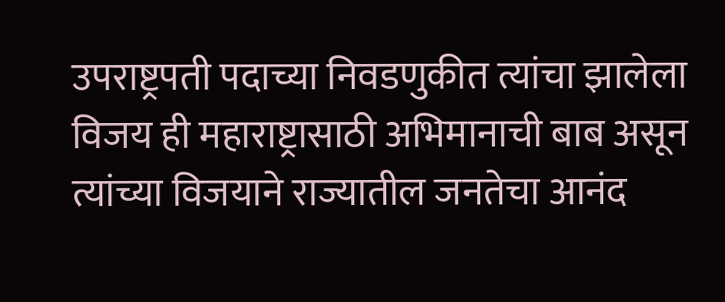उपराष्ट्रपती पदाच्या निवडणुकीत त्यांचा झालेला विजय ही महाराष्ट्रासाठी अभिमानाची बाब असून त्यांच्या विजयाने राज्यातील जनतेचा आनंद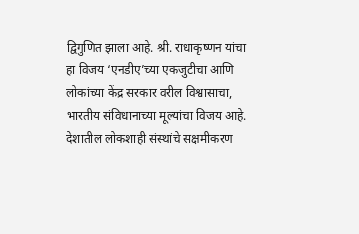द्विगुणित झाला आहे. श्री. राधाकृष्णन यांचा हा विजय ‘एनडीए’च्या एकजुटीचा आणि लोकांच्या केंद्र सरकार वरील विश्वासाचा, भारतीय संविधानाच्या मूल्यांचा विजय आहे. देशातील लोकशाही संस्थांचे सक्षमीकरण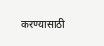करण्यासाठी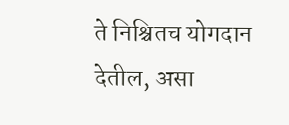ते निश्चितच योगदान देतील, असा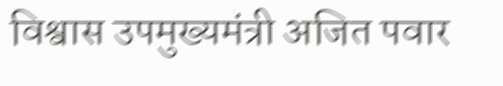विश्वास उपमुख्यमंत्री अजित पवार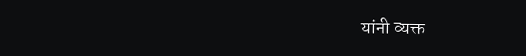यांनी व्यक्त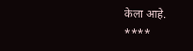केला आहे.
****